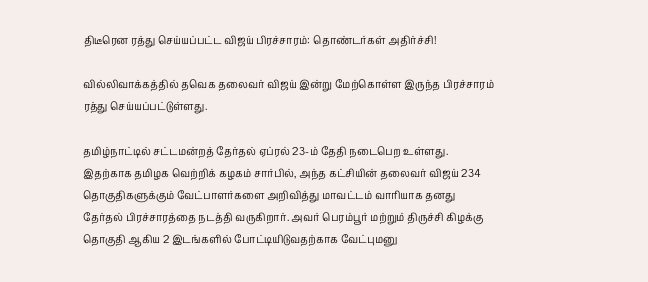திடீரென ரத்து செய்யப்பட்ட விஜய் பிரச்சாரம்: தொண்டர்கள் அதிர்ச்சி!

வில்லிவாக்கத்தில் தவெக தலைவர் விஜய் இன்று மேற்கொள்ள இருந்த பிரச்சாரம் ரத்து செய்யப்பட்டுள்ளது.

தமிழ்நாட்டில் சட்டமன்றத் தேர்தல் ஏப்ரல் 23-ம் தேதி நடைபெற உள்ளது. இதற்காக தமிழக வெற்றிக் கழகம் சார்பில், அந்த கட்சியின் தலைவர் விஜய் 234 தொகுதிகளுக்கும் வேட்பாளர்களை அறிவித்து மாவட்டம் வாரியாக தனது தேர்தல் பிரச்சாரத்தை நடத்தி வருகிறார். அவர் பெரம்பூர் மற்றும் திருச்சி கிழக்கு தொகுதி ஆகிய 2 இடங்களில் போட்டியிடுவதற்காக வேட்புமனு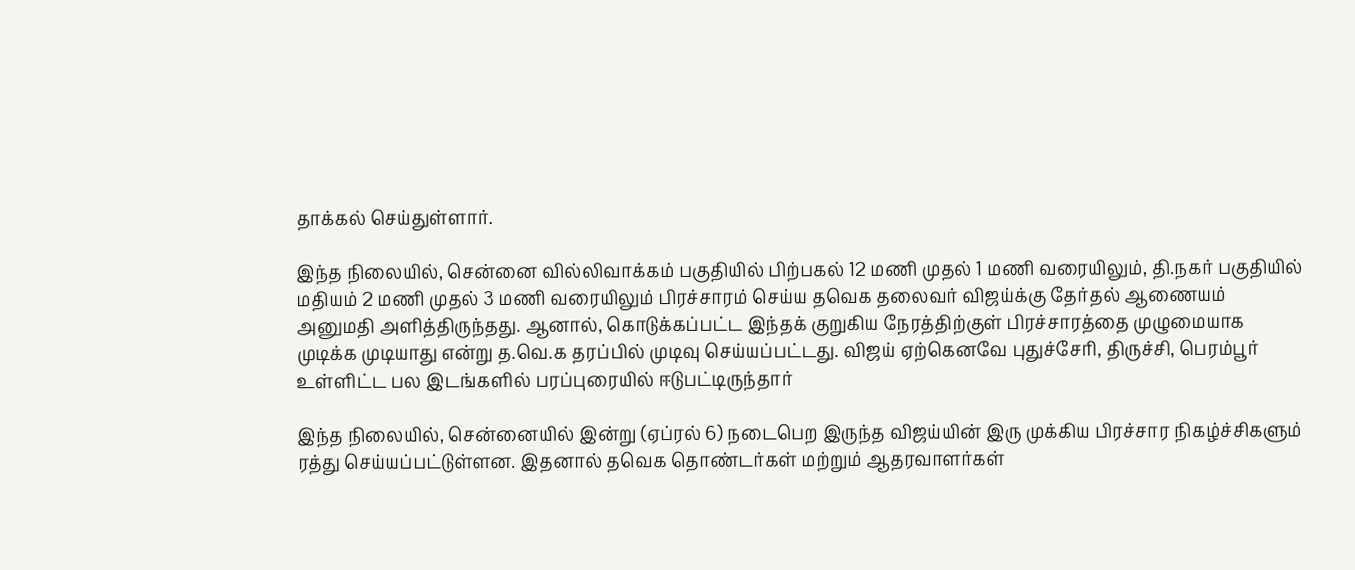தாக்கல் செய்துள்ளார்.

இந்த நிலையில், சென்னை வில்லிவாக்கம் பகுதியில் பிற்பகல் 12 மணி முதல் 1 மணி வரையிலும், தி.நகர் பகுதியில் மதியம் 2 மணி முதல் 3 மணி வரையிலும் பிரச்சாரம் செய்ய தவெக தலைவர் விஜய்க்கு தேர்தல் ஆணையம் அனுமதி அளித்திருந்தது. ஆனால், கொடுக்கப்பட்ட இந்தக் குறுகிய நேரத்திற்குள் பிரச்சாரத்தை முழுமையாக முடிக்க முடியாது என்று த.வெ.க தரப்பில் முடிவு செய்யப்பட்டது. விஜய் ஏற்கெனவே புதுச்சேரி, திருச்சி, பெரம்பூர் உள்ளிட்ட பல இடங்களில் பரப்புரையில் ஈடுபட்டிருந்தார்

இந்த நிலையில், சென்னையில் இன்று (ஏப்ரல் 6) நடைபெற இருந்த விஜய்யின் இரு முக்கிய பிரச்சார நிகழ்ச்சிகளும் ரத்து செய்யப்பட்டுள்ளன. இதனால் தவெக தொண்டர்கள் மற்றும் ஆதரவாளர்கள்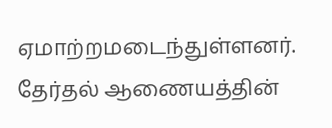ஏமாற்றமடைந்துள்ளனர். தேர்தல் ஆணையத்தின்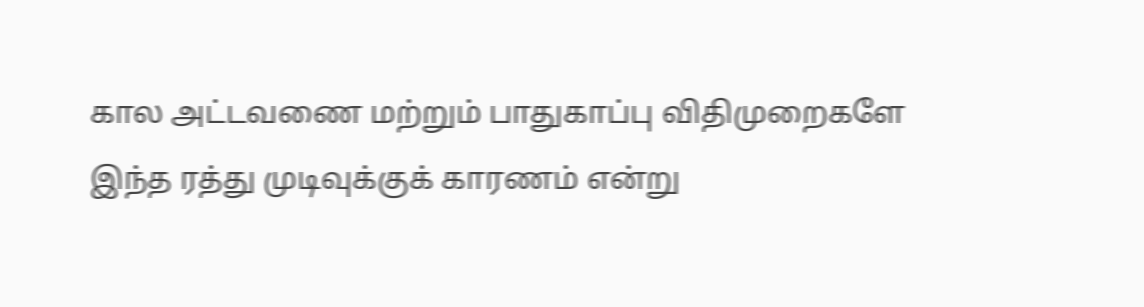கால அட்டவணை மற்றும் பாதுகாப்பு விதிமுறைகளே இந்த ரத்து முடிவுக்குக் காரணம் என்று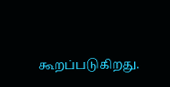கூறப்படுகிறது.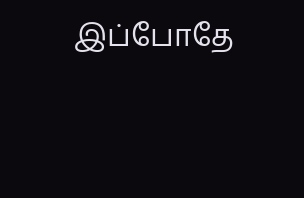இப்போதே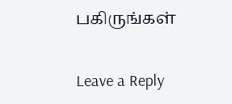பகிருங்கள்

Leave a Reply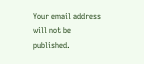Your email address will not be published.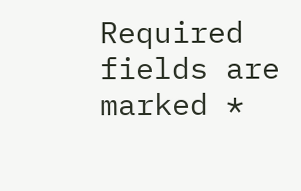Required fields are marked *